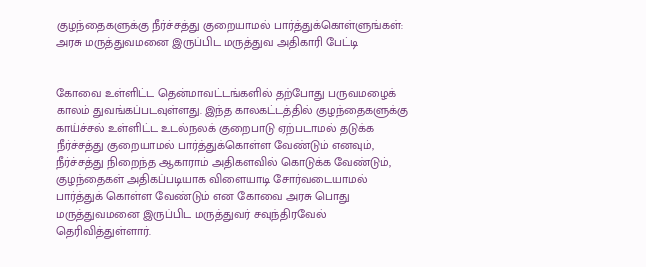குழந்தைகளுக்கு நீர்ச்சத்து குறையாமல் பார்த்துக்கொள்ளுங்கள்: அரசு மருத்துவமனை இருப்பிட மருத்துவ அதிகாரி பேட்டி


கோவை உள்ளிட்ட தென்மாவட்டங்களில் தற்போது பருவமழைக் காலம் துவங்கப்படவுள்ளது. இந்த காலகட்டத்தில் குழந்தைகளுக்கு காய்ச்சல் உள்ளிட்ட உடல்நலக் குறைபாடு ஏற்படாமல் தடுக்க நீர்ச்சத்து குறையாமல் பார்த்துக்கொள்ள வேண்டும் எனவும், நீர்ச்சத்து நிறைந்த ஆகாராம் அதிகளவில் கொடுக்க வேண்டும், குழந்தைகள் அதிகப்படியாக விளையாடி சோர்வடையாமல் பார்த்துக் கொள்ள வேண்டும் என கோவை அரசு பொது மருத்துவமனை இருப்பிட மருத்துவர் சவுந்திரவேல் தெரிவித்துள்ளார்.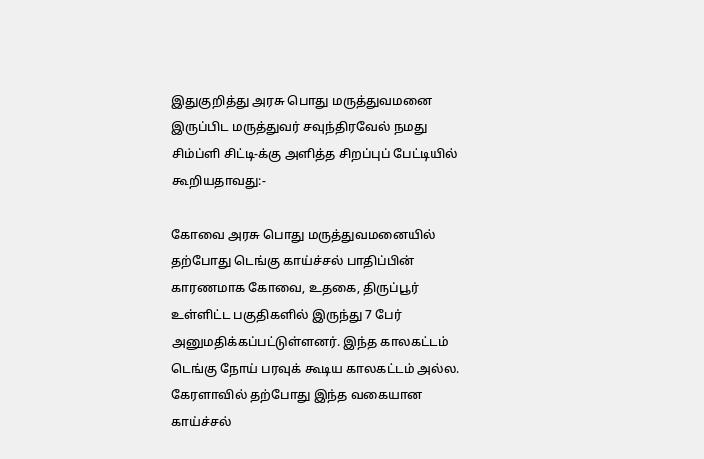இதுகுறித்து அரசு பொது மருத்துவமனை இருப்பிட மருத்துவர் சவுந்திரவேல் நமது சிம்ப்ளி சிட்டி-க்கு அளித்த சிறப்புப் பேட்டியில் கூறியதாவது:-

கோவை அரசு பொது மருத்துவமனையில் தற்போது டெங்கு காய்ச்சல் பாதிப்பின் காரணமாக கோவை, உதகை, திருப்பூர் உள்ளிட்ட பகுதிகளில் இருந்து 7 பேர் அனுமதிக்கப்பட்டுள்ளனர். இந்த காலகட்டம் டெங்கு நோய் பரவுக் கூடிய காலகட்டம் அல்ல. கேரளாவில் தற்போது இந்த வகையான காய்ச்சல்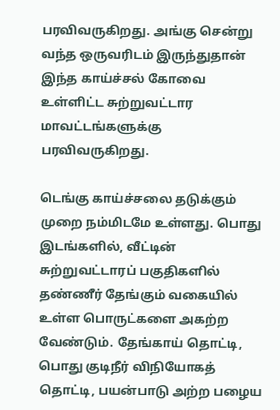பரவிவருகிறது. அங்கு சென்று வந்த ஒருவரிடம் இருந்துதான் இந்த காய்ச்சல் கோவை உள்ளிட்ட சுற்றுவட்டார மாவட்டங்களுக்கு பரவிவருகிறது.

டெங்கு காய்ச்சலை தடுக்கும் முறை நம்மிடமே உள்ளது. பொது இடங்களில், வீட்டின் சுற்றுவட்டாரப் பகுதிகளில் தண்ணீர் தேங்கும் வகையில் உள்ள பொருட்களை அகற்ற வேண்டும். தேங்காய் தொட்டி, பொது குடிநீர் விநியோகத் தொட்டி, பயன்பாடு அற்ற பழைய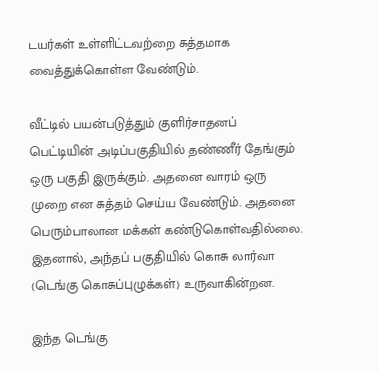டயர்கள் உள்ளிட்டவற்றை சுத்தமாக வைத்துக்கொள்ள வேண்டும்.

வீட்டில் பயன்படுத்தும் குளிர்சாதனப் பெட்டியின் அடிப்பகுதியில் தண்ணீர் தேங்கும் ஒரு பகுதி இருக்கும். அதனை வாரம் ஒரு முறை என சுத்தம் செய்ய வேண்டும். அதனை பெரும்பாலான மக்கள் கண்டுகொள்வதில்லை. இதனால், அந்தப் பகுதியில் கொசு லார்வா (டெங்கு கொசுப்புழுக்கள்) உருவாகின்றன.

இந்த டெங்கு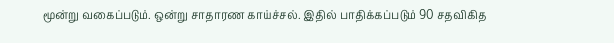மூன்று வகைப்படும். ஒன்று சாதாரண காய்ச்சல். இதில் பாதிக்கப்படும் 90 சதவிகித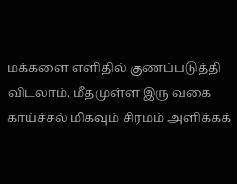மக்களை எளிதில் குணப்படுத்தி விடலாம். மீதமுள்ள இரு வகை காய்ச்சல் மிகவும் சிரமம் அளிக்கக்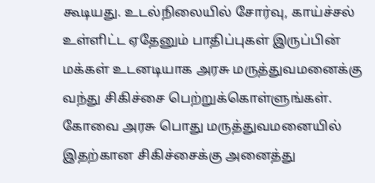கூடியது. உடல்நிலையில் சோர்வு, காய்ச்சல் உள்ளிட்ட ஏதேனும் பாதிப்புகள் இருப்பின் மக்கள் உடனடியாக அரசு மருத்துவமனைக்கு வந்து சிகிச்சை பெற்றுக்கொள்ளுங்கள். கோவை அரசு பொது மருத்துவமனையில் இதற்கான சிகிச்சைக்கு அனைத்து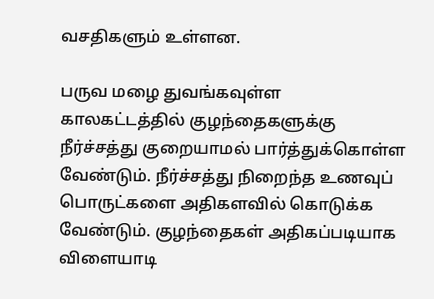வசதிகளும் உள்ளன.

பருவ மழை துவங்கவுள்ள காலகட்டத்தில் குழந்தைகளுக்கு நீர்ச்சத்து குறையாமல் பார்த்துக்கொள்ள வேண்டும். நீர்ச்சத்து நிறைந்த உணவுப் பொருட்களை அதிகளவில் கொடுக்க வேண்டும். குழந்தைகள் அதிகப்படியாக விளையாடி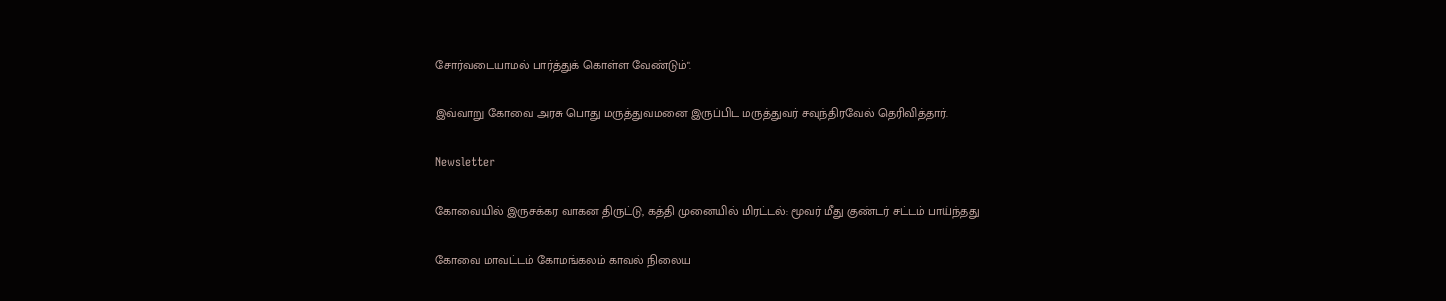சோர்வடையாமல் பார்த்துக் கொள்ள வேண்டும்".

இவ்வாறு கோவை அரசு பொது மருத்துவமனை இருப்பிட மருத்துவர் சவுந்திரவேல் தெரிவித்தார்.

Newsletter

கோவையில் இருசக்கர வாகன திருட்டு, கத்தி முனையில் மிரட்டல்: மூவர் மீது குண்டர் சட்டம் பாய்ந்தது

கோவை மாவட்டம் கோமங்கலம் காவல் நிலைய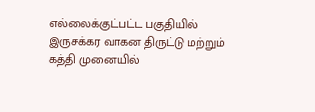எல்லைக்குட்பட்ட பகுதியில் இருசக்கர வாகன திருட்டு மற்றும் கத்தி முனையில்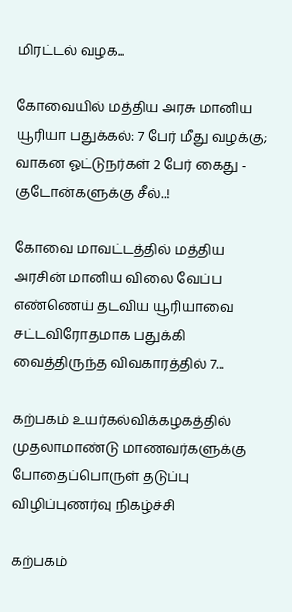மிரட்டல் வழக...

கோவையில் மத்திய அரசு மானிய யூரியா பதுக்கல்: 7 பேர் மீது வழக்கு; வாகன ஓட்டுநர்கள் 2 பேர் கைது - குடோன்களுக்கு சீல்..!

கோவை மாவட்டத்தில் மத்திய அரசின் மானிய விலை வேப்ப எண்ணெய் தடவிய யூரியாவை சட்டவிரோதமாக பதுக்கி வைத்திருந்த விவகாரத்தில் 7...

கற்பகம் உயர்கல்விக்கழகத்தில் முதலாமாண்டு மாணவர்களுக்கு போதைப்பொருள் தடுப்பு விழிப்புணர்வு நிகழ்ச்சி

கற்பகம்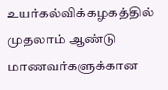உயர்கல்விக்கழகத்தில் முதலாம் ஆண்டு மாணவர்களுக்கான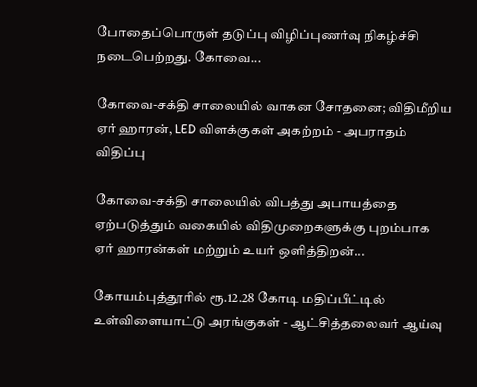போதைப்பொருள் தடுப்பு விழிப்புணர்வு நிகழ்ச்சி நடைபெற்றது. கோவை...

கோவை-சக்தி சாலையில் வாகன சோதனை; விதிமீறிய ஏர் ஹாரன், LED விளக்குகள் அகற்றம் - அபராதம் விதிப்பு

கோவை-சக்தி சாலையில் விபத்து அபாயத்தை ஏற்படுத்தும் வகையில் விதிமுறைகளுக்கு புறம்பாக ஏர் ஹாரன்கள் மற்றும் உயர் ஒளித்திறன்...

கோயம்புத்தூரில் ரூ.12.28 கோடி மதிப்பீட்டில் உள்விளையாட்டு அரங்குகள் - ஆட்சித்தலைவர் ஆய்வு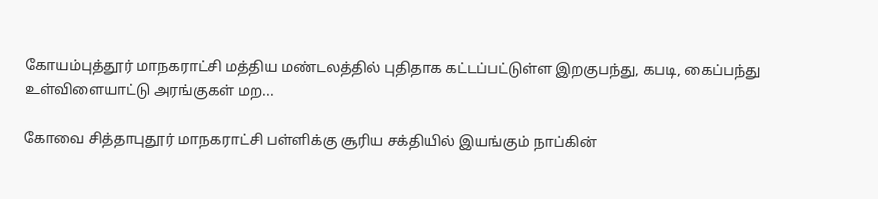கோயம்புத்தூர் மாநகராட்சி மத்திய மண்டலத்தில் புதிதாக கட்டப்பட்டுள்ள இறகுபந்து, கபடி, கைப்பந்து உள்விளையாட்டு அரங்குகள் மற...

கோவை சித்தாபுதூர் மாநகராட்சி பள்ளிக்கு சூரிய சக்தியில் இயங்கும் நாப்கின்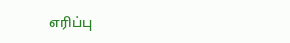எரிப்பு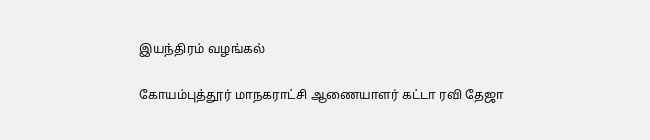இயந்திரம் வழங்கல்

கோயம்புத்தூர் மாநகராட்சி ஆணையாளர் கட்டா ரவி தேஜா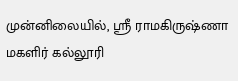முன்னிலையில், ஸ்ரீ ராமகிருஷ்ணா மகளிர் கல்லூரி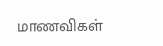மாணவிகள்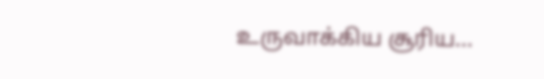உருவாக்கிய சூரிய...